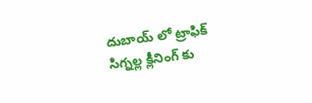దుబాయ్ లో ట్రాఫిక్ సిగ్నల్ల క్లీనింగ్ కు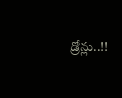డ్రోన్లు..!!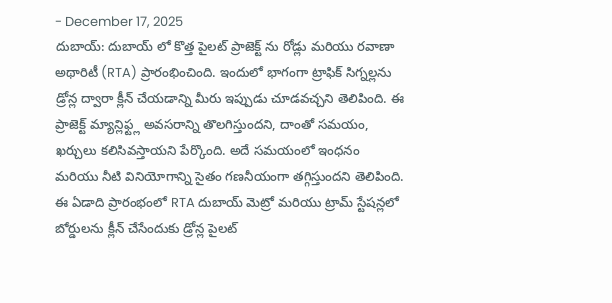- December 17, 2025
దుబాయ్: దుబాయ్ లో కొత్త పైలట్ ప్రాజెక్ట్ ను రోడ్లు మరియు రవాణా అథారిటీ (RTA) ప్రారంభించింది. ఇందులో భాగంగా ట్రాఫిక్ సిగ్నల్లను డ్రోన్ల ద్వారా క్లీన్ చేయడాన్ని మీరు ఇప్పుడు చూడవచ్చని తెలిపింది. ఈ ప్రాజెక్ట్ మ్యాన్లిఫ్ట్ల అవసరాన్ని తొలగిస్తుందని, దాంతో సమయం, ఖర్చులు కలిసివస్తాయని పేర్కొంది. అదే సమయంలో ఇంధనం మరియు నీటి వినియోగాన్ని సైతం గణనీయంగా తగ్గిస్తుందని తెలిపింది.
ఈ ఏడాది ప్రారంభంలో RTA దుబాయ్ మెట్రో మరియు ట్రామ్ స్టేషన్లలో బోర్డులను క్లీన్ చేసేందుకు డ్రోన్ల పైలట్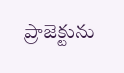ప్రాజెక్టును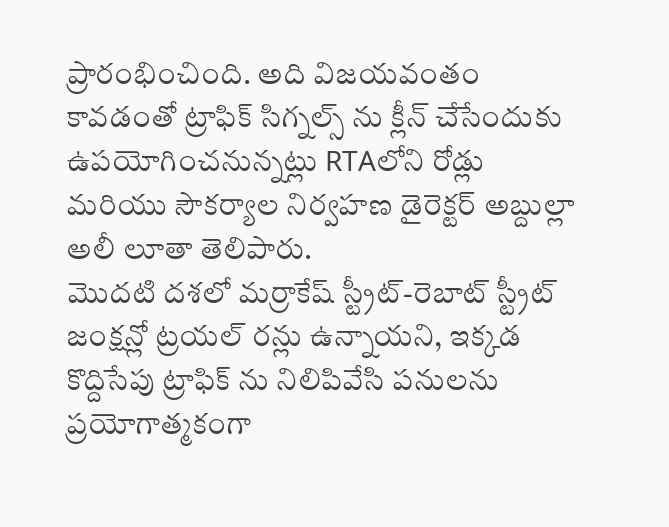ప్రారంభించింది. అది విజయవంతం కావడంతో ట్రాఫిక్ సిగ్నల్స్ ను క్లీన్ చేసేందుకు ఉపయోగించనున్నట్లు RTAలోని రోడ్లు మరియు సౌకర్యాల నిర్వహణ డైరెక్టర్ అబ్దుల్లా అలీ లూతా తెలిపారు.
మొదటి దశలో మర్రాకేష్ స్ట్రీట్-రెబాట్ స్ట్రీట్ జంక్షన్లో ట్రయల్ రన్లు ఉన్నాయని, ఇక్కడ కొద్దిసేపు ట్రాఫిక్ ను నిలిపివేసి పనులను ప్రయోగాత్మకంగా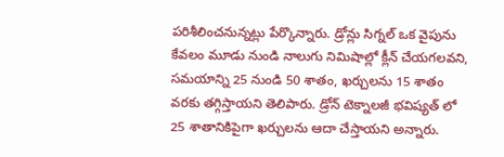పరిశీలించనున్నట్లు పేర్కొన్నారు. డ్రోన్లు సిగ్నల్ ఒక వైపును కేవలం మూడు నుండి నాలుగు నిమిషాల్లో క్లీన్ చేయగలవని, సమయాన్ని 25 నుండి 50 శాతం, ఖర్చులను 15 శాతం వరకు తగ్గిస్తాయని తెలిపారు. డ్రోన్ టెక్నాలజీ భవిష్యత్ లో 25 శాతానికిపైగా ఖర్చులను ఆదా చేస్తాయని అన్నారు.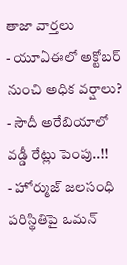తాజా వార్తలు
- యూఏఈలో అక్టోబర్ నుంచి అధిక వర్షాలు?
- సౌదీ అరేబియాలో వడ్డీ రేట్లు పెంపు..!!
- హోర్ముజ్ జలసంధి పరిస్థితిపై ఒమన్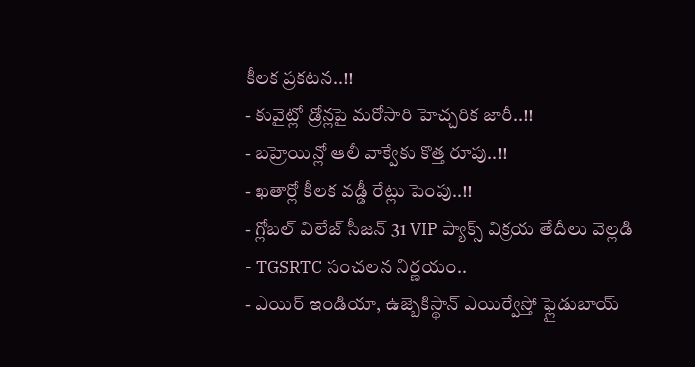కీలక ప్రకటన..!!
- కువైట్లో డ్రోన్లపై మరోసారి హెచ్చరిక జారీ..!!
- బహ్రెయిన్లో ఆలీ వాక్వేకు కొత్త రూపు..!!
- ఖతార్లో కీలక వడ్డీ రేట్లు పెంపు..!!
- గ్లోబల్ విలేజ్ సీజన్ 31 VIP ప్యాక్స్ విక్రయ తేదీలు వెల్లడి
- TGSRTC సంచలన నిర్ణయం..
- ఎయిర్ ఇండియా, ఉజ్బెకిస్థాన్ ఎయిర్వేస్తో ఫ్లైడుబాయ్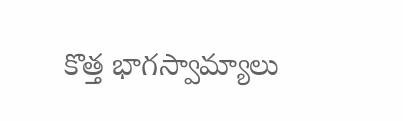కొత్త భాగస్వామ్యాలు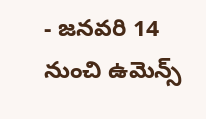- జనవరి 14 నుంచి ఉమెన్స్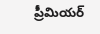ప్రీమియర్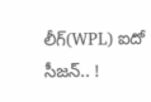లీగ్(WPL) ఐదో సీజన్.. !